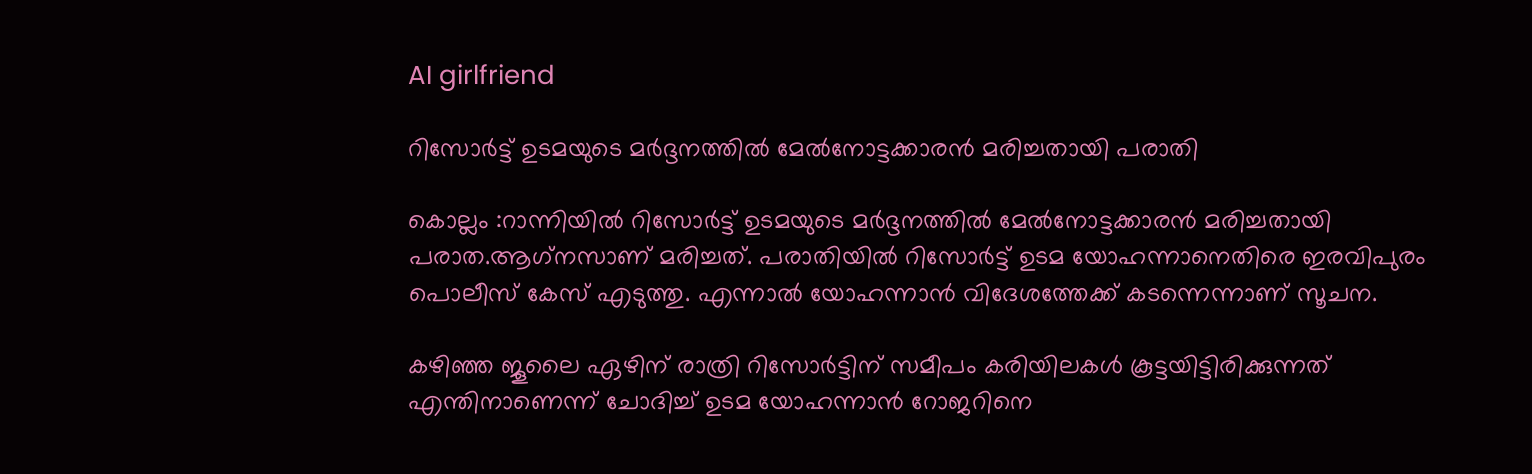AI girlfriend

റിസോർട്ട് ഉടമയുടെ മർദ്ദനത്തിൽ മേൽനോട്ടക്കാരൻ മരിച്ചതായി പരാതി

കൊല്ലം :റാന്നിയിൽ റിസോർട്ട് ഉടമയുടെ മർദ്ദനത്തിൽ മേൽനോട്ടക്കാരൻ മരിച്ചതായി പരാത.ആഗ്‌നസാണ് മരിച്ചത്. പരാതിയില്‍ റിസോര്‍ട്ട് ഉടമ യോഹന്നാനെതിരെ ഇരവിപുരം പൊലീസ് കേസ് എടുത്തു. എന്നാല്‍ യോഹന്നാന്‍ വിദേശത്തേക്ക് കടന്നെന്നാണ് സൂചന.

കഴിഞ്ഞ ജൂലൈ ഏഴിന് രാത്രി റിസോര്‍ട്ടിന് സമീപം കരിയിലകള്‍ കൂട്ടയിട്ടിരിക്കുന്നത് എന്തിനാണെന്ന് ചോദിച്ച് ഉടമ യോഹന്നാന്‍ റോജറിനെ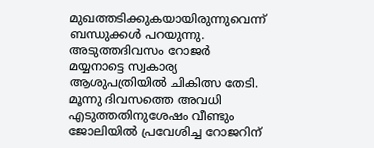മുഖത്തടിക്കുകയായിരുന്നുവെന്ന് ബന്ധുക്കള്‍ പറയുന്നു. അടുത്തദിവസം റോജര്‍ മയ്യനാട്ടെ സ്വകാര്യ ആശുപത്രിയില്‍ ചികിത്സ തേടി. മൂന്നു ദിവസത്തെ അവധി എടുത്തതിനുശേഷം വീണ്ടും ജോലിയില്‍ പ്രവേശിച്ച റോജറിന്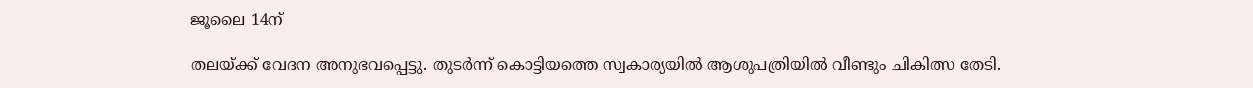ജൂലൈ 14ന്

തലയ്ക്ക് വേദന അനുഭവപ്പെട്ടു. തുടര്‍ന്ന് കൊട്ടിയത്തെ സ്വകാര്യയില്‍ ആശുപത്രിയില്‍ വീണ്ടും ചികിത്സ തേടി.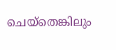ചെയ്‌തെങ്കിലും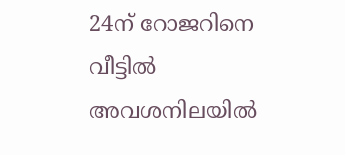24ന് റോജറിനെ വീട്ടില്‍ അവശനിലയില്‍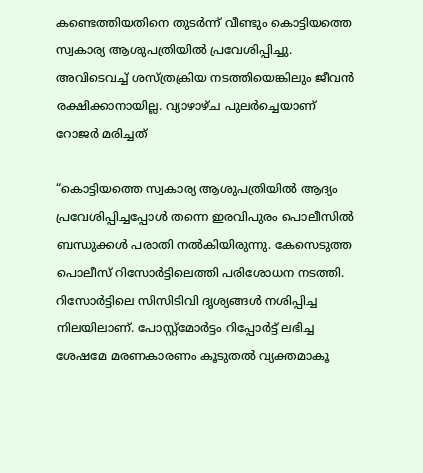കണ്ടെത്തിയതിനെ തുടര്‍ന്ന് വീണ്ടും കൊട്ടിയത്തെ സ്വകാര്യ ആശുപത്രിയില്‍ പ്രവേശിപ്പിച്ചു.
അവിടെവച്ച് ശസ്ത്രക്രിയ നടത്തിയെങ്കിലും ജീവന്‍ രക്ഷിക്കാനായില്ല. വ്യാഴാഴ്ച പുലര്‍ച്ചെയാണ് റോജര്‍ മരിച്ചത്

“കൊട്ടിയത്തെ സ്വകാര്യ ആശുപത്രിയില്‍ ആദ്യം പ്രവേശിപ്പിച്ചപ്പോള്‍ തന്നെ ഇരവിപുരം പൊലീസില്‍ ബന്ധുക്കള്‍ പരാതി നല്‍കിയിരുന്നു. കേസെടുത്ത പൊലീസ് റിസോര്‍ട്ടിലെത്തി പരിശോധന നടത്തി. റിസോര്‍ട്ടിലെ സിസിടിവി ദൃശ്യങ്ങള്‍ നശിപ്പിച്ച നിലയിലാണ്. പോസ്റ്റ്‌മോര്‍ട്ടം റിപ്പോര്‍ട്ട് ലഭിച്ച ശേഷമേ മരണകാരണം കൂടുതല്‍ വ്യക്തമാകൂ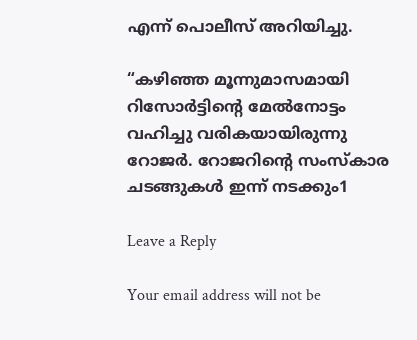എന്ന് പൊലീസ് അറിയിച്ചു.

“കഴിഞ്ഞ മൂന്നുമാസമായി റിസോര്‍ട്ടിന്റെ മേല്‍നോട്ടം വഹിച്ചു വരികയായിരുന്നു റോജര്‍. റോജറിന്റെ സംസ്‌കാര ചടങ്ങുകള്‍ ഇന്ന് നടക്കും1

Leave a Reply

Your email address will not be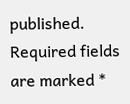published. Required fields are marked *